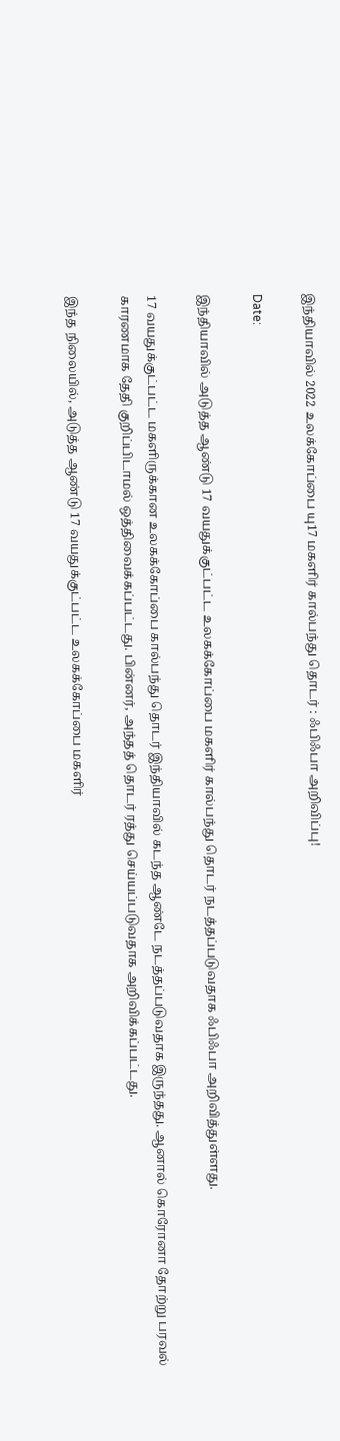இந்தியாவில் 2022 உலக்கோப்பை யு17 மகளிர் கால்பந்து தொடர் : ஃபிஃபா அறிவிப்பு!

Date:

இந்தியாவில் அடுத்த ஆண்டு 17 வயதுக்குட்பட்ட உலகக்கோப்பை மகளிர் கால்பந்து தொடர் நடத்தப்படுவதாக ஃபிஃபா அறிவித்துள்ளது.

17 வயதுக்குட்பட்ட மகளிருக்கான உலகக்கோப்பை கால்பந்து தொடர் இந்தியாவில் கடந்த ஆண்டே நடத்தப்படுவதாக இருந்தது. ஆனால் கொரோனா தோற்று பரவல் காரணமாக தேதி குறிப்பிடாமல் ஒத்திவைக்கப்பட்டது. பின்னர், அந்தத் தொடர் ரத்து செய்யப்படுவதாக அறிவிக்கப்பட்டது.

இந்த நிலையில், அடுத்த ஆண்டு 17 வயதுக்குட்பட்ட உலகக்கோப்பை மகளிர்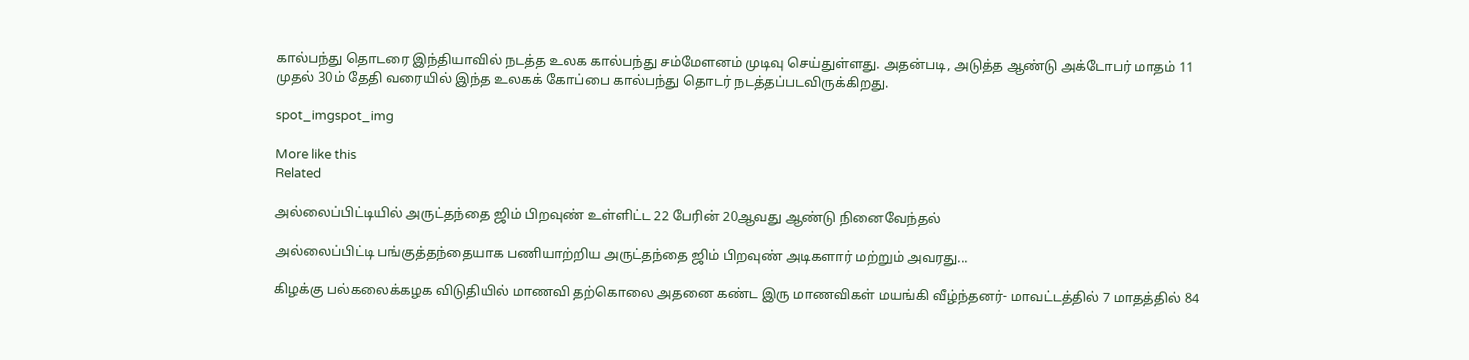கால்பந்து தொடரை இந்தியாவில் நடத்த உலக கால்பந்து சம்மேளனம் முடிவு செய்துள்ளது. அதன்படி, அடுத்த ஆண்டு அக்டோபர் மாதம் 11 முதல் 30ம் தேதி வரையில் இந்த உலகக் கோப்பை கால்பந்து தொடர் நடத்தப்படவிருக்கிறது.

spot_imgspot_img

More like this
Related

அல்லைப்பிட்டியில் அருட்தந்தை ஜிம் பிறவுண் உள்ளிட்ட 22 பேரின் 20ஆவது ஆண்டு நினைவேந்தல்

அல்லைப்பிட்டி பங்குத்தந்தையாக பணியாற்றிய அருட்தந்தை ஜிம் பிறவுண் அடிகளார் மற்றும் அவரது...

கிழக்கு பல்கலைக்கழக விடுதியில் மாணவி தற்கொலை அதனை கண்ட இரு மாணவிகள் மயங்கி வீழ்ந்தனர்- மாவட்டத்தில் 7 மாதத்தில் 84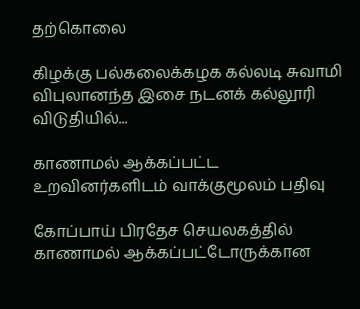தற்கொலை

கிழக்கு பல்கலைக்கழக கல்லடி சுவாமி விபுலானந்த இசை நடனக் கல்லூரி விடுதியில்...

காணாமல் ஆக்கப்பட்ட உறவினர்களிடம் வாக்குமூலம் பதிவு

கோப்பாய் பிரதேச செயலகத்தில் காணாமல் ஆக்கப்பட்டோருக்கான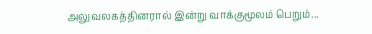அலுவலகத்தினரால் இன்று வாக்குமூலம் பெறும்...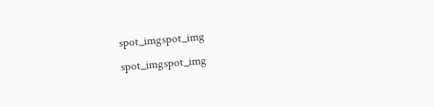spot_imgspot_img
spot_imgspot_img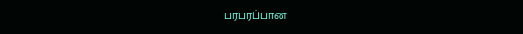பரபரப்பான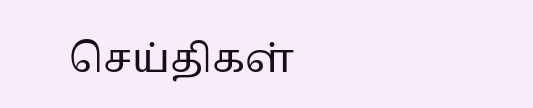செய்திகள்